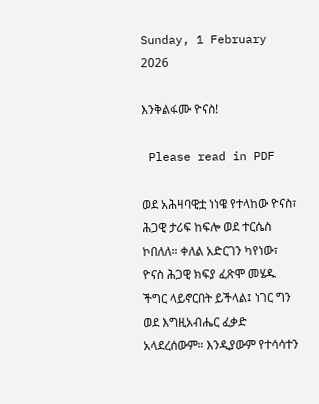Sunday, 1 February 2026

እንቅልፋሙ ዮናስ!

 Please read in PDF

ወደ አሕዛባዊቷ ነነዌ የተላከው ዮናስ፣ ሕጋዊ ታሪፍ ከፍሎ ወደ ተርሴስ ኮበለለ። ቀለል አድርገን ካየነው፣ ዮናስ ሕጋዊ ክፍያ ፈጽሞ መሄዱ ችግር ላይኖርበት ይችላል፤ ነገር ግን ወደ እግዚአብሔር ፈቃድ አላደረሰውም። እንዲያውም የተሳሳተን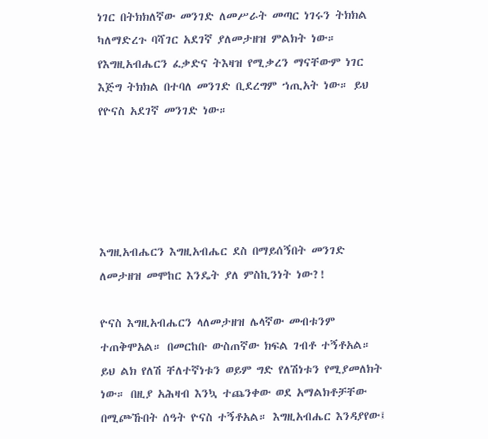ነገር በትክክለኛው መንገድ ለመሥራት መጣር ነገሩን ትክክል ካለማድረጉ ባሻገር አደገኛ ያለመታዘዝ ምልክት ነው። የእግዚአብሔርን ፈቃድና ትእዛዝ የሚቃረን ማናቸውም ነገር እጅግ ትክክል በተባለ መንገድ ቢደረግም ኀጢአት ነው። ይህ የዮናስ አደገኛ መንገድ ነው።





እግዚአብሔርን እግዚአብሔር ደስ በማይሰኝበት መንገድ ለመታዘዝ መሞከር እንዴት ያለ ምስኪንነት ነው?!

ዮናስ እግዚአብሔርን ላለመታዘዝ ሌላኛው መብቱንም ተጠቅሞአል። በመርከቡ ውስጠኛው ክፍል ገብቶ ተኝቶአል። ይህ ልክ የለሽ ቸለተኛነቱን ወይም ግድ የለሽነቱን የሚያመለክት ነው። በዚያ አሕዛብ እንኳ ተጨንቀው ወደ አማልክቶቻቸው በሚጮኹበት ሰዓት ዮናስ ተኝቶአል። እግዚአብሔር እንዳያየው፤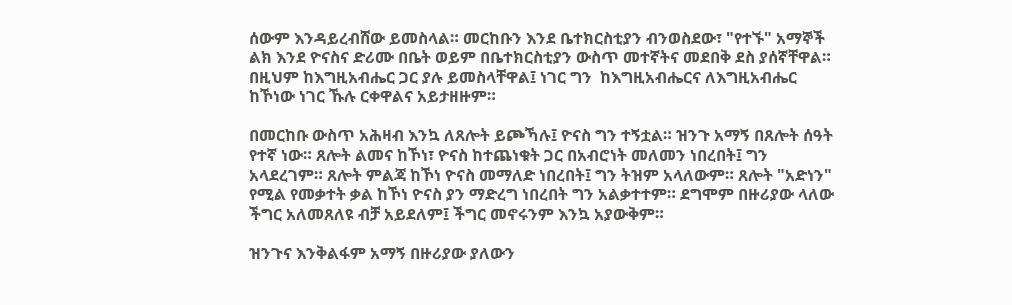ሰውም እንዳይረብሸው ይመስላል። መርከቡን እንደ ቤተክርስቲያን ብንወስደው፣ "የተኙ" አማኞች ልክ እንደ ዮናስና ድሪሙ በቤት ወይም በቤተክርስቲያን ውስጥ መተኛትና መደበቅ ደስ ያሰኛቸዋል። በዚህም ከእግዚአብሔር ጋር ያሉ ይመስላቸዋል፤ ነገር ግን  ከእግዚአብሔርና ለእግዚአብሔር ከኾነው ነገር ኹሉ ርቀዋልና አይታዘዙም።

በመርከቡ ውስጥ አሕዛብ እንኳ ለጸሎት ይጮኻሉ፤ ዮናስ ግን ተኝቷል። ዝንጉ አማኝ በጸሎት ሰዓት የተኛ ነው። ጸሎት ልመና ከኾነ፣ ዮናስ ከተጨነቁት ጋር በአብሮነት መለመን ነበረበት፤ ግን አላደረገም። ጸሎት ምልጃ ከኾነ ዮናስ መማለድ ነበረበት፤ ግን ትዝም አላለውም። ጸሎት "አድነን" የሚል የመቃተት ቃል ከኾነ ዮናስ ያን ማድረግ ነበረበት ግን አልቃተተም። ደግሞም በዙሪያው ላለው ችግር አለመጸለዩ ብቻ አይደለም፤ ችግር መኖሩንም እንኳ አያውቅም።

ዝንጉና እንቅልፋም አማኝ በዙሪያው ያለውን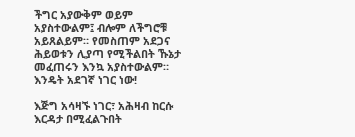ችግር አያውቅም ወይም አያስተውልም፤ ብሎም ለችግሮቹ አይጸልይም። የመስጠም አደጋና ሕይወቱን ሊያጣ የሚችልበት ኹኔታ መፈጠሩን እንኳ አያስተውልም። እንዴት አደገኛ ነገር ነው!

እጅግ አሳዛኙ ነገር፣ አሕዛብ ከርሱ እርዳታ በሚፈልጉበት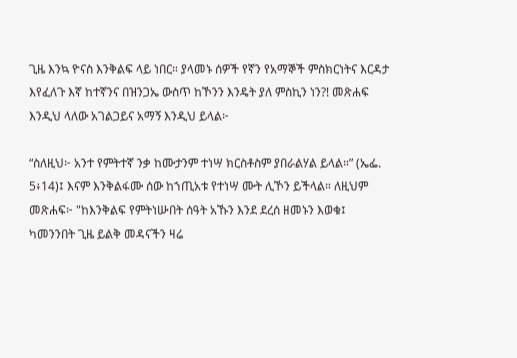ጊዜ እንኳ ዮናስ እንቅልፍ ላይ ነበር። ያላመኑ ሰዎች የኛን የአማኞች ምስክርነትና እርዳታ እየፈለጉ እኛ ከተኛንና በዝንጋኤ ውስጥ ከኾንን እንዴት ያለ ምስኪን ነን?! መጽሐፍ እንዲህ ላለው አገልጋይና አማኝ እንዲህ ይላል፦

“ስለዚህ፦ አንተ የምትተኛ ንቃ ከሙታንም ተነሣ ክርስቶስም ያበራልሃል ይላል።” (ኤፌ. 5፥14)፤ እናም እንቅልፋሙ ሰው ከኀጢአቱ የተነሣ ሙት ሊኾን ይችላል። ለዚህም መጽሐፍ፦ "ከእንቅልፍ የምትነሡበት ሰዓት አኹን እንደ ደረሰ ዘመኑን እወቁ፤ ካመንንበት ጊዜ ይልቅ መዳናችን ዛሬ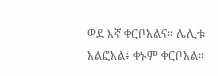ወደ እኛ ቀርቦአልና። ሌሊቱ አልፎአል፥ ቀኑም ቀርቦአል።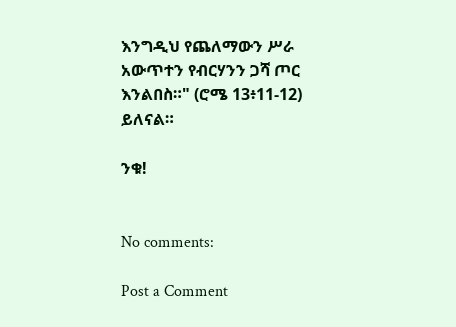እንግዲህ የጨለማውን ሥራ አውጥተን የብርሃንን ጋሻ ጦር እንልበስ።" (ሮሜ 13፥11-12) ይለናል።

ንቁ!


No comments:

Post a Comment